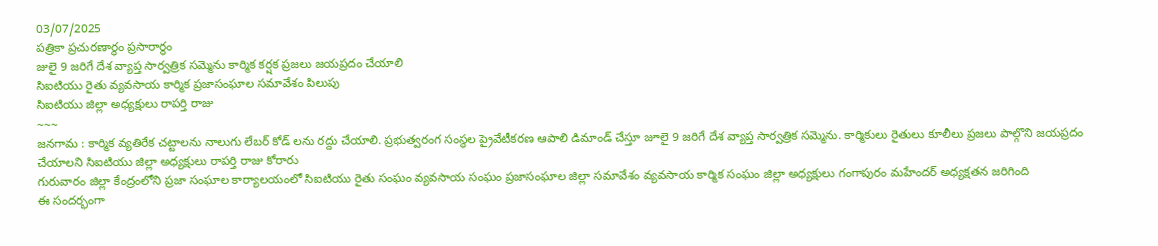03/07/2025
పత్రికా ప్రచురణార్థం ప్రసారార్థం
జులై 9 జరిగే దేశ వ్యాప్త సార్వత్రిక సమ్మెను కార్మిక కర్షక ప్రజలు జయప్రదం చేయాలి
సిఐటియు రైతు వ్యవసాయ కార్మిక ప్రజాసంఘాల సమావేశం పిలుపు
సిఐటియు జిల్లా అధ్యక్షులు రాపర్తి రాజు
~~~
జనగామ : కార్మిక వ్యతిరేక చట్టాలను నాలుగు లేబర్ కోడ్ లను రద్దు చేయాలి. ప్రభుత్వరంగ సంస్థల ప్రైవేటీకరణ ఆపాలి డిమాండ్ చేస్తూ జూలై 9 జరిగే దేశ వ్యాప్త సార్వత్రిక సమ్మెను. కార్మికులు రైతులు కూలీలు ప్రజలు పాల్గొని జయప్రదం చేయాలని సిఐటియు జిల్లా అధ్యక్షులు రాపర్తి రాజు కోరారు
గురువారం జిల్లా కేంద్రంలోని ప్రజా సంఘాల కార్యాలయంలో సిఐటియు రైతు సంఘం వ్యవసాయ సంఘం ప్రజాసంఘాల జిల్లా సమావేశం వ్యవసాయ కార్మిక సంఘం జిల్లా అధ్యక్షులు గంగాపురం మహేందర్ అధ్యక్షతన జరిగింది
ఈ సందర్భంగా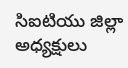సిఐటియు జిల్లా అధ్యక్షులు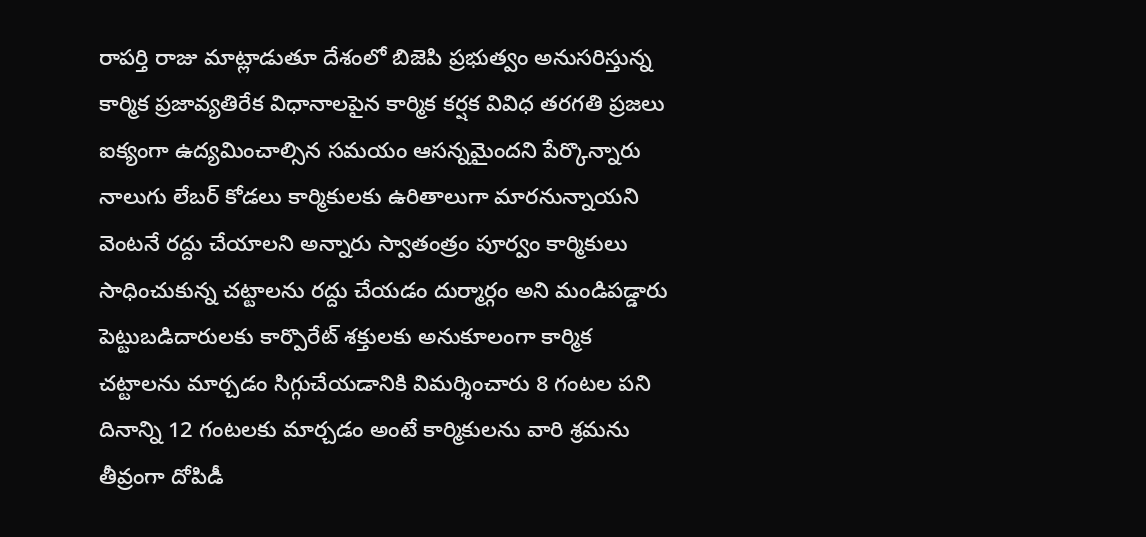రాపర్తి రాజు మాట్లాడుతూ దేశంలో బిజెపి ప్రభుత్వం అనుసరిస్తున్న కార్మిక ప్రజావ్యతిరేక విధానాలపైన కార్మిక కర్షక వివిధ తరగతి ప్రజలు ఐక్యంగా ఉద్యమించాల్సిన సమయం ఆసన్నమైందని పేర్కొన్నారు
నాలుగు లేబర్ కోడలు కార్మికులకు ఉరితాలుగా మారనున్నాయని వెంటనే రద్దు చేయాలని అన్నారు స్వాతంత్రం పూర్వం కార్మికులు సాధించుకున్న చట్టాలను రద్దు చేయడం దుర్మార్గం అని మండిపడ్డారు
పెట్టుబడిదారులకు కార్పొరేట్ శక్తులకు అనుకూలంగా కార్మిక చట్టాలను మార్చడం సిగ్గుచేయడానికి విమర్శించారు 8 గంటల పని దినాన్ని 12 గంటలకు మార్చడం అంటే కార్మికులను వారి శ్రమను తీవ్రంగా దోపిడీ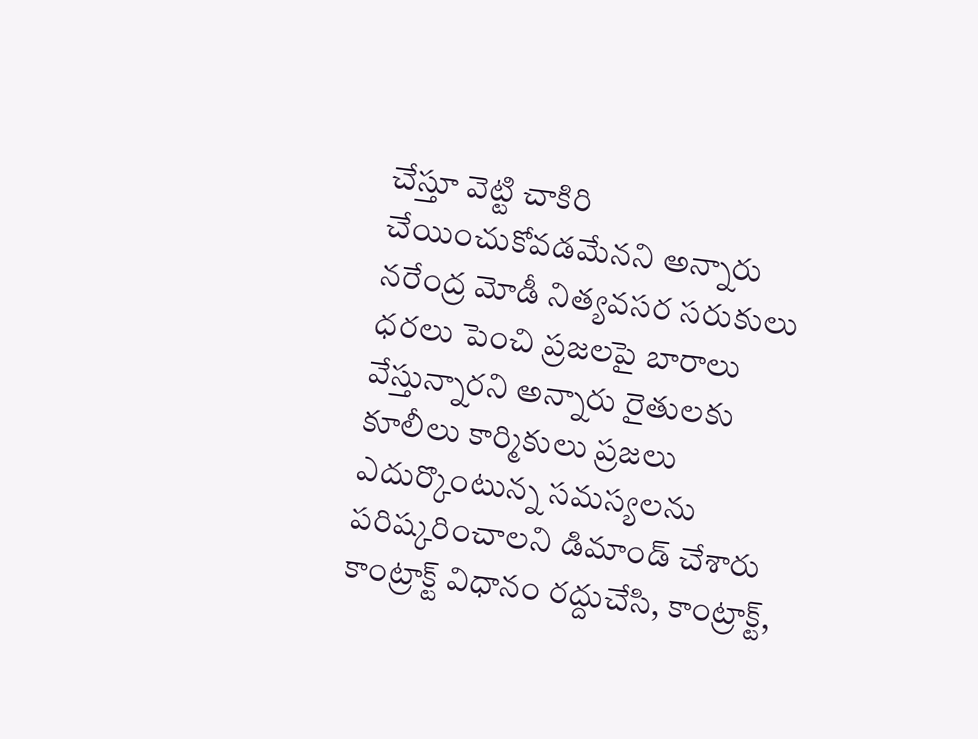చేస్తూ వెట్టి చాకిరి చేయించుకోవడమేనని అన్నారు నరేంద్ర మోడీ నిత్యవసర సరుకులు ధరలు పెంచి ప్రజలపై బారాలు వేస్తున్నారని అన్నారు రైతులకు కూలీలు కార్మికులు ప్రజలు ఎదుర్కొంటున్న సమస్యలను పరిష్కరించాలని డిమాండ్ చేశారు కాంట్రాక్ట్ విధానం రద్దుచేసి, కాంట్రాక్ట్,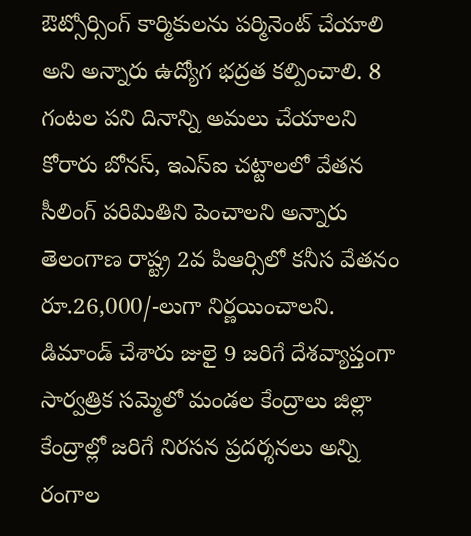ఔట్సోర్సింగ్ కార్మికులను పర్మినెంట్ చేయాలి అని అన్నారు ఉద్యోగ భద్రత కల్పించాలి. 8 గంటల పని దినాన్ని అమలు చేయాలని కోరారు బోనస్, ఇఎస్ఐ చట్టాలలో వేతన సీలింగ్ పరిమితిని పెంచాలని అన్నారు
తెలంగాణ రాష్ట్ర 2వ పిఆర్సిలో కనీస వేతనం రూ.26,000/-లుగా నిర్ణయించాలని.
డిమాండ్ చేశారు జులై 9 జరిగే దేశవ్యాప్తంగా సార్వత్రిక సమ్మెలో మండల కేంద్రాలు జిల్లా కేంద్రాల్లో జరిగే నిరసన ప్రదర్శనలు అన్ని రంగాల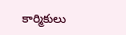కార్మికులు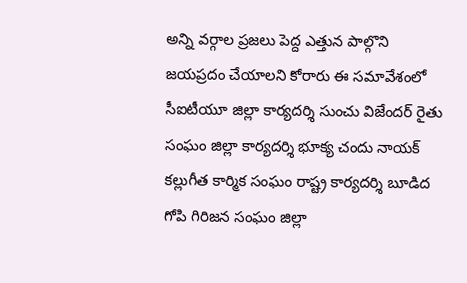అన్ని వర్గాల ప్రజలు పెద్ద ఎత్తున పాల్గొని జయప్రదం చేయాలని కోరారు ఈ సమావేశంలో సీఐటీయూ జిల్లా కార్యదర్శి సుంచు విజేందర్ రైతు సంఘం జిల్లా కార్యదర్శి భూక్య చందు నాయక్ కల్లుగీత కార్మిక సంఘం రాష్ట్ర కార్యదర్శి బూడిద గోపి గిరిజన సంఘం జిల్లా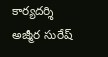కార్యదర్శి అజ్మీర సురేష్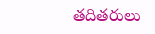తదితరులు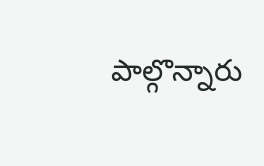పాల్గొన్నారు